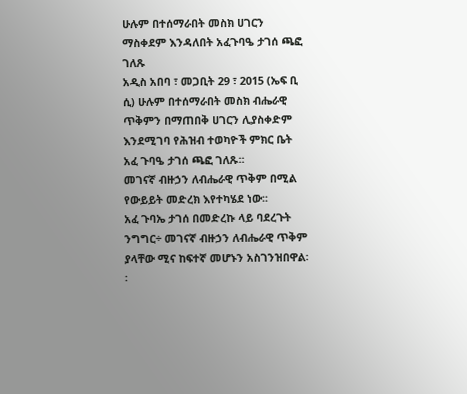ሁሉም በተሰማራበት መስክ ሀገርን ማስቀደም እንዳለበት አፈጉባዔ ታገሰ ጫፎ ገለጹ
አዲስ አበባ ፣ መጋቢት 29 ፣ 2015 (ኤፍ ቢ ሲ) ሁሉም በተሰማራበት መስክ ብሔራዊ ጥቅምን በማጠበቅ ሀገርን ሊያስቀድም እንደሚገባ የሕዝብ ተወካዮች ምክር ቤት አፈ ጉባዔ ታገሰ ጫፎ ገለጹ፡፡
መገናኛ ብዙኃን ለብሔራዊ ጥቅም በሚል የውይይት መድረክ እየተካሄደ ነው፡፡
አፈ ጉባኤ ታገሰ በመድረኩ ላይ ባደረጉት ንግግር÷ መገናኛ ብዙኃን ለብሔራዊ ጥቅም ያላቸው ሚና ከፍተኛ መሆኑን አስገንዝበዋል፡፡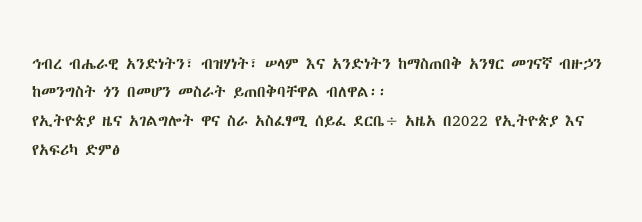ኅብረ ብሔራዊ አንድነትን፣ ብዝሃነት፣ ሠላም እና አንድነትን ከማስጠበቅ አንፃር መገናኛ ብዙኃን ከመንግስት ጎን በመሆን መስራት ይጠበቅባቸዋል ብለዋል፡፡
የኢትዮጵያ ዜና አገልግሎት ዋና ስራ አስፈፃሚ ሰይፈ ደርቤ÷ አዜአ በ2022 የኢትዮጵያ እና የአፍሪካ ድምፅ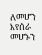ለመሆን እየሰራ መሆኑን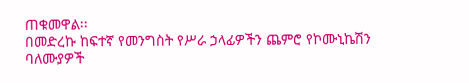ጠቁመዋል፡፡
በመድረኩ ከፍተኛ የመንግስት የሥራ ኃላፊዎችን ጨምሮ የኮሙኒኬሽን ባለሙያዎች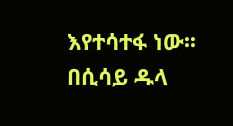እየተሳተፋ ነው፡፡
በሲሳይ ዱላ